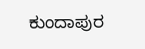ಕುಂದಾಪುರ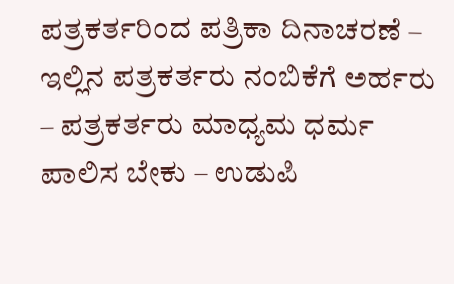ಪತ್ರಕರ್ತರಿಂದ ಪತ್ರಿಕಾ ದಿನಾಚರಣೆ – ಇಲ್ಲಿನ ಪತ್ರಕರ್ತರು ನಂಬಿಕೆಗೆ ಅರ್ಹರು – ಪತ್ರಕರ್ತರು ಮಾಧ್ಯಮ ಧರ್ಮ ಪಾಲಿಸ ಬೇಕು – ಉಡುಪಿ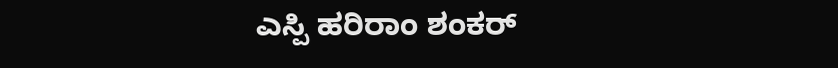ಎಸ್ಪಿ ಹರಿರಾಂ ಶಂಕರ್